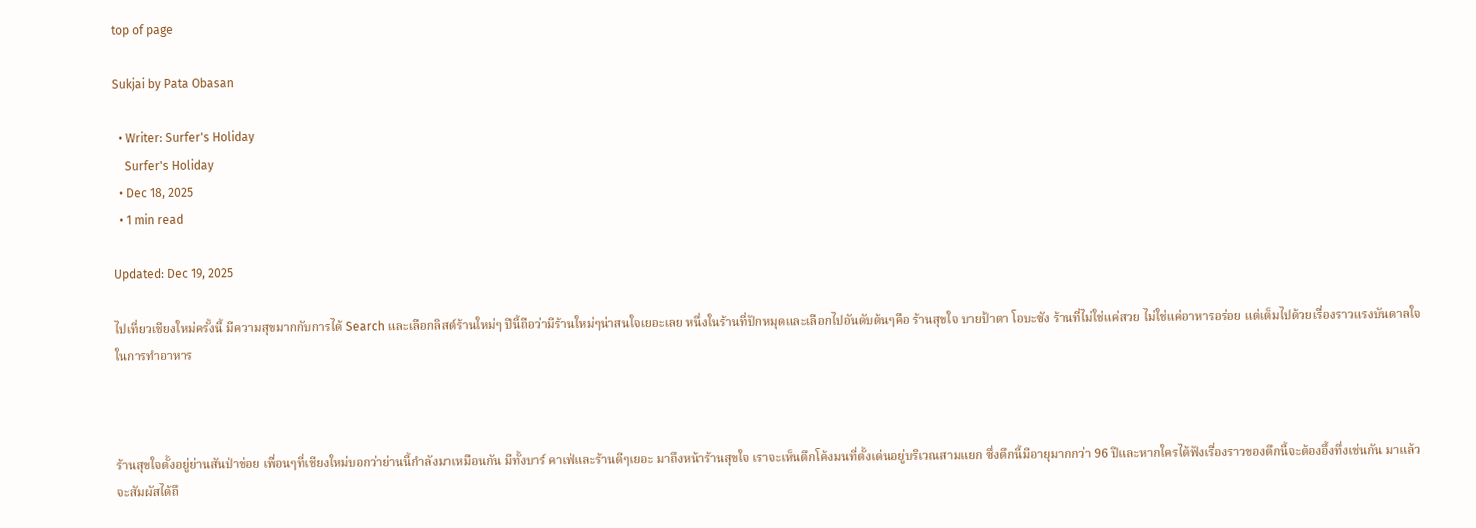top of page

Sukjai by Pata Obasan

  • Writer: Surfer's Holiday
    Surfer's Holiday
  • Dec 18, 2025
  • 1 min read

Updated: Dec 19, 2025

ไปเที่ยวเชียงใหม่ครั้งนี้ มีความสุขมากกับการได้ Search และเลือกลิสต์ร้านใหม่ๆ ปีนี้ถือว่ามีร้านใหม่ๆน่าสนใจเยอะเลย หนึ่งในร้านที่ปักหมุดและเลือกไปอันดับต้นๆคือ ร้านสุขใจ บายป้าตา โอบะซัง ร้านที่ไม่ใช่แค่สวย ไม่ใช่แค่อาหารอร่อย แต่เต็มไปด้วยเรื่องราวแรงบันดาลใจในการทำอาหาร



ร้านสุขใจตั้งอยู่ย่านสันป่าข่อย เพื่อนๆที่เชียงใหม่บอกว่าย่านนี้กำลังมาเหมือนกัน มีทั้งบาร์ คาเฟ่และร้านดีๆเยอะ มาถึงหน้าร้านสุขใจ เราจะเห็นตึกโค้งมนที่ตั้งเด่นอยู่บริเวณสามแยก ซึ่งตึกนี้มีอายุมากกว่า 96 ปีและหากใครได้ฟังเรื่องราวของตึกนี้จะต้องอึ้งทึ่งเช่นกัน มาแล้วจะสัมผัสได้ถึ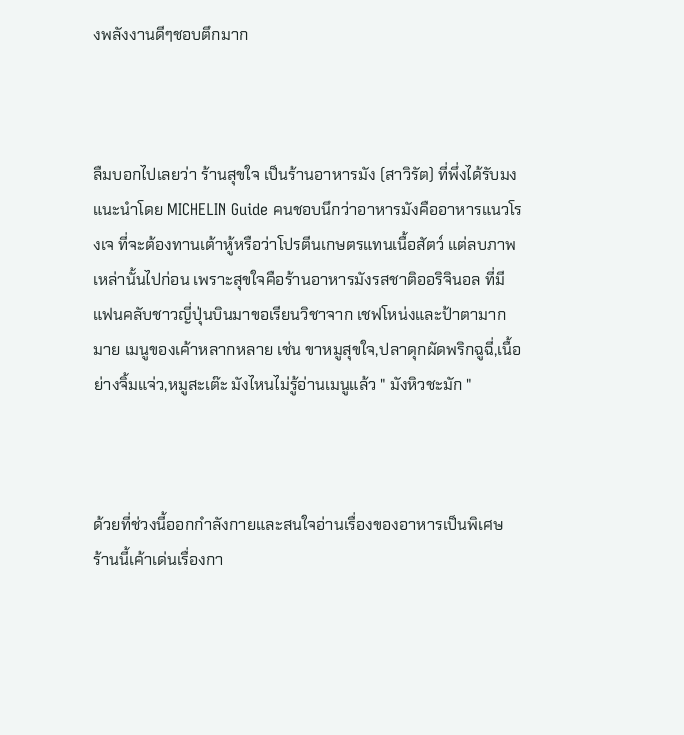งพลังงานดีๆชอบตึกมาก



ลืมบอกไปเลยว่า ร้านสุขใจ เป็นร้านอาหารมัง (สาวิรัต) ที่พึ่งได้รับมง แนะนำโดย MICHELIN Guide คนชอบนึกว่าอาหารมังคืออาหารแนวโรงเจ ที่จะต้องทานเต้าหู้หรือว่าโปรตีนเกษตรแทนเนื้อสัตว์ แต่ลบภาพเหล่านั้นไปก่อน เพราะสุขใจคือร้านอาหารมังรสชาติออริจินอล ที่มีแฟนคลับชาวญี่ปุ่นบินมาขอเรียนวิชาจาก เชฟโหน่งและป้าตามากมาย เมนูของเค้าหลากหลาย เช่น ขาหมูสุขใจ,ปลาดุกผัดพริกฉูฉี่,เนื้อย่างจิ้มแจ่ว,หมูสะเต๊ะ มังไหนไม่รู้อ่านเมนูแล้ว " มังหิวชะมัก "



ด้วยที่ช่วงนี้ออกกำลังกายและสนใจอ่านเรื่องของอาหารเป็นพิเศษ ร้านนี้เค้าเด่นเรื่องกา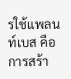รใช้แพลนท์เบส คือการสร้า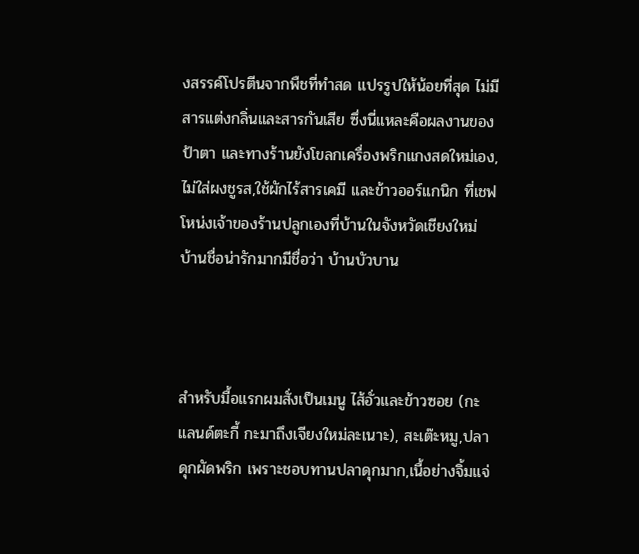งสรรค์โปรตีนจากพืชที่ทำสด แปรรูปให้น้อยที่สุด ไม่มีสารแต่งกลิ่นและสารกันเสีย ซึ่งนี่แหละคือผลงานของป้าตา และทางร้านยังโขลกเครื่องพริกแกงสดใหม่เอง, ไม่ใส่ผงชูรส,ใช้ผักไร้สารเคมี และข้าวออร์แกนิก ที่เชฟโหน่งเจ้าของร้านปลูกเองที่บ้านในจังหวัดเชียงใหม่ บ้านชื่อน่ารักมากมีชื่อว่า บ้านบัวบาน



สำหรับมื้อแรกผมสั่งเป็นเมนู ไส้อั่วและข้าวซอย (กะแลนด์ตะกี้ กะมาถึงเจียงใหม่ละเนาะ), สะเต๊ะหมู,ปลาดุกผัดพริก เพราะชอบทานปลาดุกมาก,เนื้อย่างจิ้มแจ่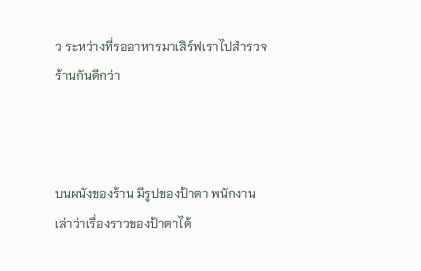ว ระหว่างที่รออาหารมาเสิร์ฟเราไปสำรวจร้านกันดีกว่า



บนผนังของร้าน มีรูปของป้าตา พนักงานเล่าว่าเรื่องราวของป้าตาได้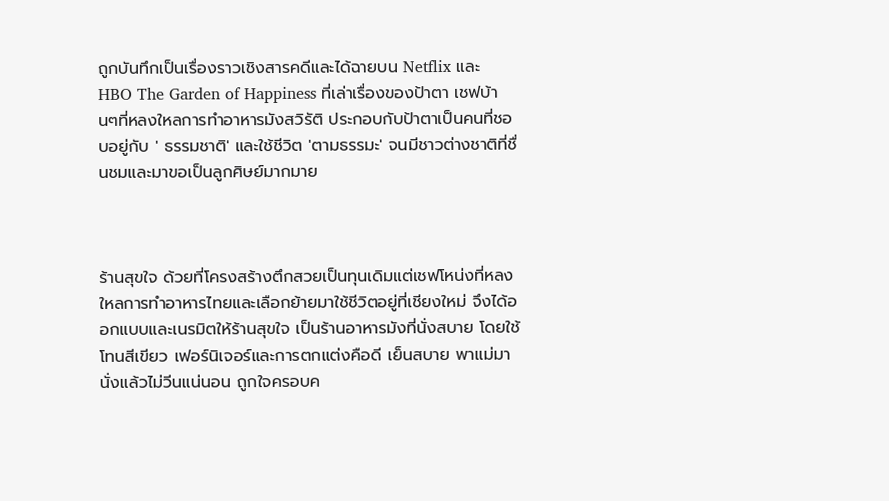ถูกบันทึกเป็นเรื่องราวเชิงสารคดีและได้ฉายบน Netflix และ HBO The Garden of Happiness ที่เล่าเรื่องของป้าตา เชฟบ้านๆที่หลงใหลการทำอาหารมังสวิรัติ ประกอบกับป้าตาเป็นคนที่ชอบอยู่กับ ' ธรรมชาติ' และใช้ชีวิต 'ตามธรรมะ' จนมีชาวต่างชาติที่ชื่นชมและมาขอเป็นลูกศิษย์มากมาย



ร้านสุขใจ ด้วยที่โครงสร้างตึกสวยเป็นทุนเดิมแต่เชฟโหน่งที่หลงใหลการทำอาหารไทยและเลือกย้ายมาใช้ชีวิตอยู่ที่เชียงใหม่ จึงได้ออกแบบและเนรมิตให้ร้านสุขใจ เป็นร้านอาหารมังที่นั่งสบาย โดยใช้โทนสีเขียว เฟอร์นิเจอร์และการตกแต่งคือดี เย็นสบาย พาแม่มานั่งแล้วไม่วีนแน่นอน ถูกใจครอบค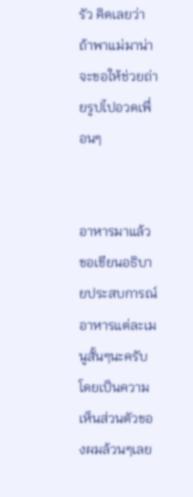รัว คิดเลยว่าถ้าพาแม่มาน่าจะขอให้ช่วยถ่ายรูปไปอวดเพื่อนๆ


อาหารมาแล้ว ขอเขียนอธิบายประสบการณ์อาหารแต่ละเมนูสั้นๆนะครับ โดยเป็นความเห็นส่วนตัวของผมล้วนๆเลย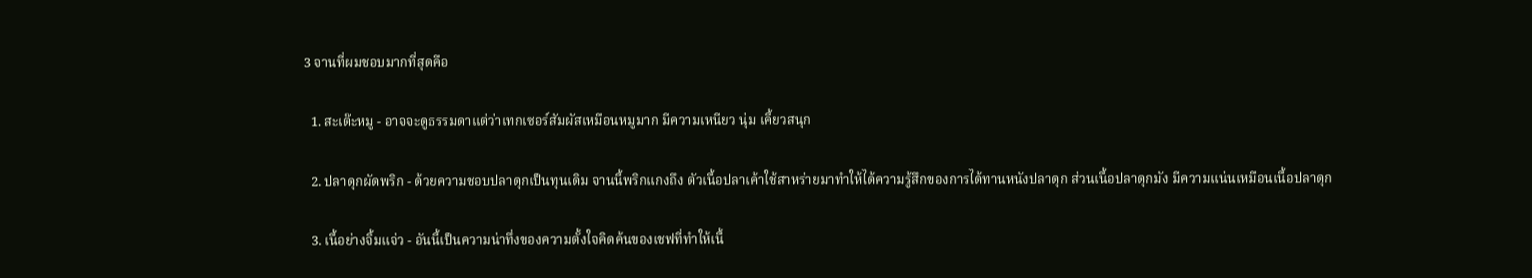3 จานที่ผมชอบมากที่สุดคือ

  1. สะเต๊ะหมู - อาจจะดูธรรมดาแต่ว่าเทกเซอร์สัมผัสเหมือนหมูมาก มีความเหนียว นุ่ม เคี้ยวสนุก

  2. ปลาดุกผัดพริก - ด้วยความชอบปลาดุกเป็นทุนเดิม จานนี้พริกแกงถึง ตัวเนื้อปลาเค้าใช้สาหร่ายมาทำให้ได้ความรู้สึกของการได้ทานหนังปลาดุก ส่วนเนื้อปลาดุกมัง มีความแน่นเหมือนเนื้อปลาดุก

  3. เนื้อย่างจิ้มแจ่ว - อันนี้เป็นความน่าทึ่งของความตั้งใจคิดค้นของเชฟที่ทำให้เนื้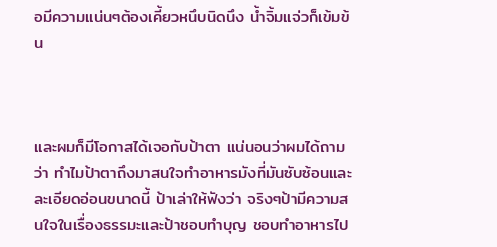อมีความแน่นๆต้องเคี้ยวหนึบนิดนึง น้ำจิ้มแจ่วก็เข้มข้น



และผมก็มีโอกาสได้เจอกับป้าตา แน่นอนว่าผมได้ถามว่า ทำไมป้าตาถึงมาสนใจทำอาหารมังที่มันซับซ้อนและละเอียดอ่อนขนาดนี้ ป้าเล่าให้ฟังว่า จริงๆป้ามีความสนใจในเรื่องธรรมะและป้าชอบทำบุญ ชอบทำอาหารไป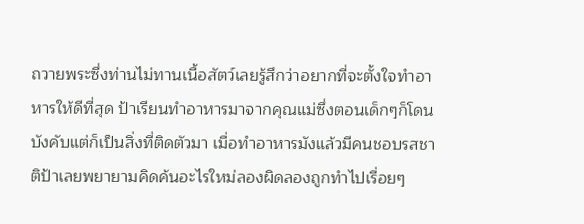ถวายพระซึ่งท่านไม่ทานเนื้อสัตว์เลยรู้สึกว่าอยากที่จะตั้งใจทำอาหารให้ดีที่สุด ป้าเรียนทำอาหารมาจากคุณแม่ซึ่งตอนเด็กๆก็โดนบังคับแต่ก็เป็นสิ่งที่ติดตัวมา เมื่อทำอาหารมังแล้วมีคนชอบรสชาติป้าเลยพยายามคิดค้นอะไรใหม่ลองผิดลองถูกทำไปเรื่อยๆ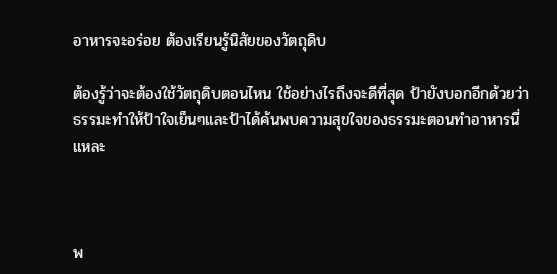อาหารจะอร่อย ต้องเรียนรู้นิสัยของวัตถุดิบ

ต้องรู้ว่าจะต้องใช้วัตถุดิบตอนไหน ใช้อย่างไรถึงจะดีที่สุด ป้ายังบอกอีกด้วยว่า ธรรมะทำให้ป้าใจเย็นๆและป้าได้ค้นพบความสุขใจของธรรมะตอนทำอาหารนี่แหละ



พ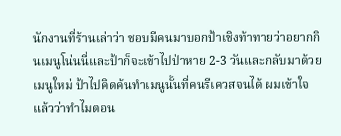นักงานที่ร้านเล่าว่า ชอบมีคนมาบอกป้าเชิงท้าทายว่าอยากกินเมนูโน่นนี่และป้าก็จะเข้าไปป่าหาย 2-3 วันและกลับมาด้วยเมนูใหม่ ป้าไปคิดค้นทำเมนูนั้นที่คนรีเควสจนได้ ผมเข้าใจแล้วว่าทำไมตอน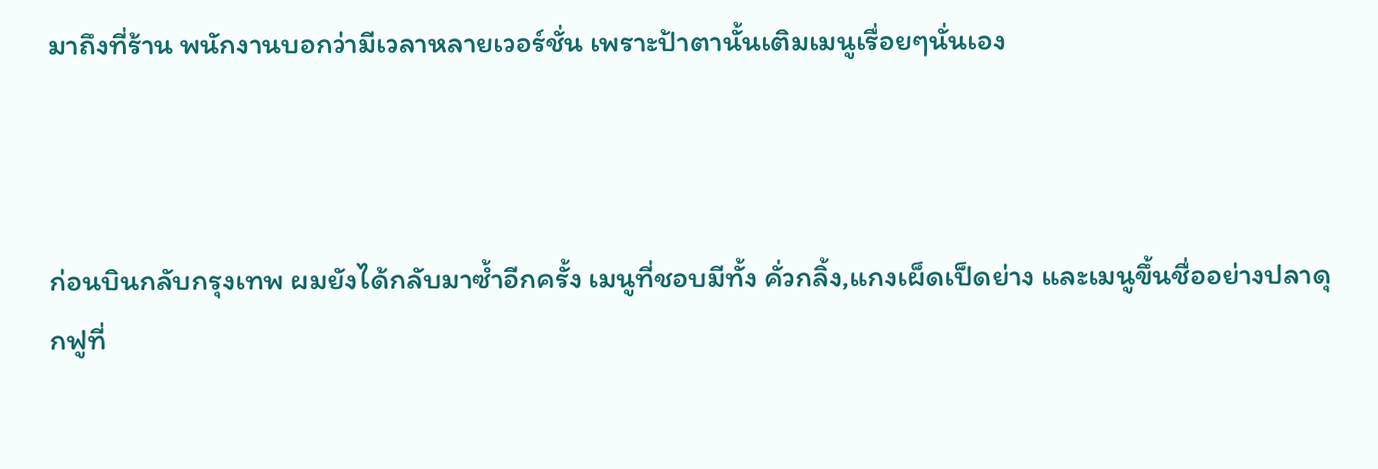มาถึงที่ร้าน พนักงานบอกว่ามีเวลาหลายเวอร์ชั่น เพราะป้าตานั้นเติมเมนูเรื่อยๆนั่นเอง



ก่อนบินกลับกรุงเทพ ผมยังได้กลับมาซ้ำอีกครั้ง เมนูที่ชอบมีทั้ง คั่วกลิ้ง,แกงเผ็ดเป็ดย่าง และเมนูขึ้นชื่ออย่างปลาดุกฟูที่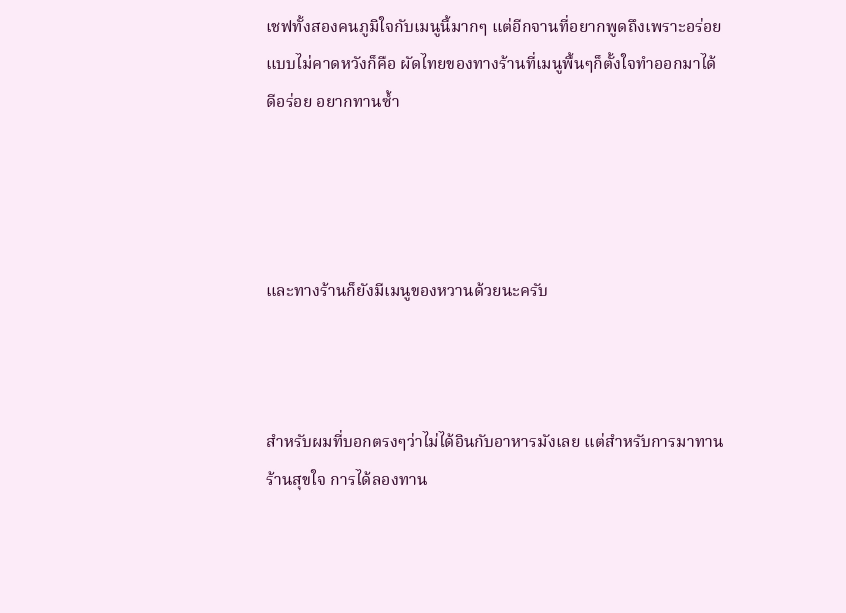เชฟทั้งสองคนภูมิใจกับเมนูนี้มากๆ แต่อีกจานที่อยากพูดถึงเพราะอร่อยแบบไม่คาดหวังก็คือ ผัดไทยของทางร้านที่เมนูพื้นๆก็ตั้งใจทำออกมาได้ดีอร่อย อยากทานซ้ำ




และทางร้านก็ยังมีเมนูของหวานด้วยนะครับ



สำหรับผมที่บอกตรงๆว่าไม่ได้อินกับอาหารมังเลย แต่สำหรับการมาทานร้านสุขใจ การได้ลองทาน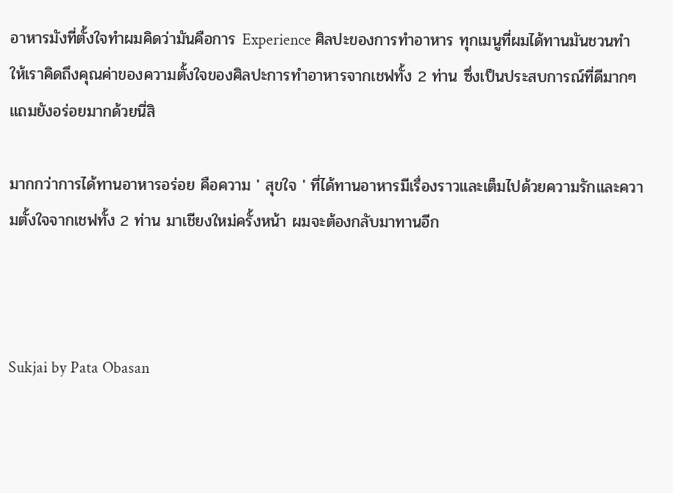อาหารมังที่ตั้งใจทำผมคิดว่ามันคือการ Experience ศิลปะของการทำอาหาร ทุกเมนูที่ผมได้ทานมันชวนทำให้เราคิดถึงคุณค่าของความตั้งใจของศิลปะการทำอาหารจากเชฟทั้ง 2 ท่าน ซึ่งเป็นประสบการณ์ที่ดีมากๆ แถมยังอร่อยมากด้วยนี่สิ

มากกว่าการได้ทานอาหารอร่อย คือความ ' สุขใจ ' ที่ได้ทานอาหารมีเรื่องราวและเต็มไปด้วยความรักและความตั้งใจจากเชฟทั้ง 2 ท่าน มาเชียงใหม่ครั้งหน้า ผมจะต้องกลับมาทานอีก



Sukjai by Pata Obasan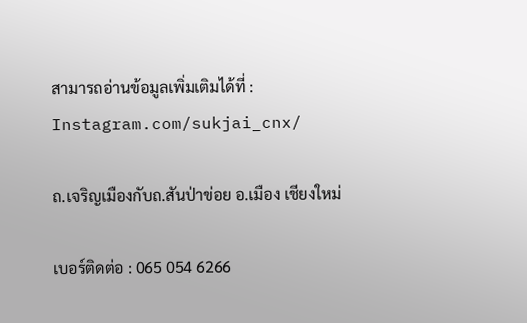สามารถอ่านข้อมูลเพิ่มเติมได้ที่ : Instagram.com/sukjai_cnx/

ถ.เจริญเมืองกับถ.สันป่าข่อย อ.เมือง เชียงใหม่

เบอร์ติดต่อ : 065 054 6266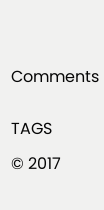Comments


TAGS

© 2017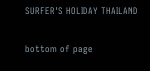SURFER'S HOLIDAY THAILAND

bottom of page